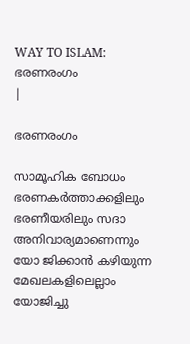WAY TO ISLAM: ഭരണരംഗം
|

ഭരണരംഗം

സാമൂഹിക ബോധം ഭരണകര്‍ത്താക്കളിലും ഭരണീയരിലും സദാ അനിവാര്യമാണെന്നും യോ ജിക്കാന്‍ കഴിയുന്ന മേഖലകളിലെല്ലാം യോജിച്ചു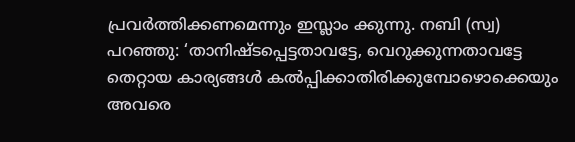പ്രവര്‍ത്തിക്കണമെന്നും ഇസ്ലാം ക്കുന്നു. നബി (സ്വ) പറഞ്ഞു: ‘താനിഷ്ടപ്പെട്ടതാവട്ടേ, വെറുക്കുന്നതാവട്ടേ തെറ്റായ കാര്യങ്ങള്‍ കല്‍പ്പിക്കാതിരിക്കുമ്പോഴൊക്കെയും അവരെ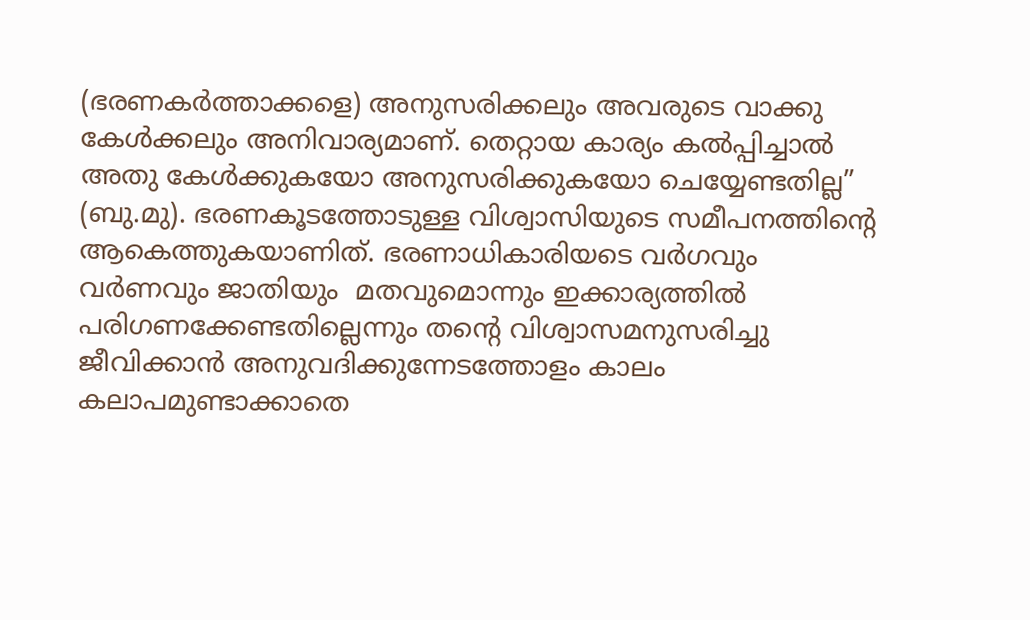(ഭരണകര്‍ത്താക്കളെ) അനുസരിക്കലും അവരുടെ വാക്കു കേള്‍ക്കലും അനിവാര്യമാണ്. തെറ്റായ കാര്യം കല്‍പ്പിച്ചാല്‍ അതു കേള്‍ക്കുകയോ അനുസരിക്കുകയോ ചെയ്യേണ്ടതില്ല” (ബു.മു). ഭരണകൂടത്തോടുള്ള വിശ്വാസിയുടെ സമീപനത്തിന്റെ ആകെത്തുകയാണിത്. ഭരണാധികാരിയടെ വര്‍ഗവും വര്‍ണവും ജാതിയും  മതവുമൊന്നും ഇക്കാര്യത്തില്‍ പരിഗണക്കേണ്ടതില്ലെന്നും തന്റെ വിശ്വാസമനുസരിച്ചു ജീവിക്കാന്‍ അനുവദിക്കുന്നേടത്തോളം കാലം കലാപമുണ്ടാക്കാതെ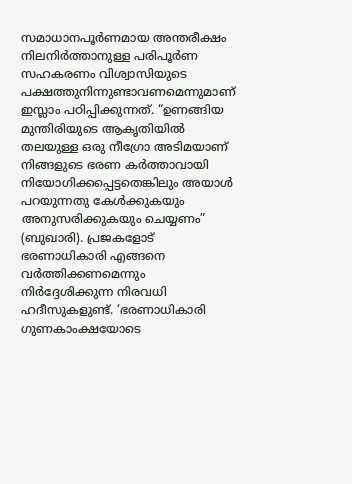സമാധാനപൂര്‍ണമായ അന്തരീക്ഷം നിലനിര്‍ത്താനുള്ള പരിപൂര്‍ണ സഹകരണം വിശ്വാസിയുടെ പക്ഷത്തുനിന്നുണ്ടാവണമെന്നുമാണ് ഇസ്ലാം പഠിപ്പിക്കുന്നത്. “ഉണങ്ങിയ മുന്തിരിയുടെ ആകൃതിയില്‍ തലയുള്ള ഒരു നീഗ്രോ അടിമയാണ് നിങ്ങളുടെ ഭരണ കര്‍ത്താവായി നിയോഗിക്കപ്പെട്ടതെങ്കിലും അയാള്‍ പറയുന്നതു കേള്‍ക്കുകയും അനുസരിക്കുകയും ചെയ്യണം” (ബുഖാരി). പ്രജകളോട് ഭരണാധികാരി എങ്ങനെ വര്‍ത്തിക്കണമെന്നും നിര്‍ദ്ദേശിക്കുന്ന നിരവധി ഹദീസുകളുണ്ട്. ‘ഭരണാധികാരി ഗുണകാംക്ഷയോടെ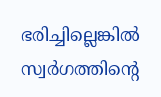ഭരിച്ചില്ലെങ്കില്‍ സ്വര്‍ഗത്തിന്റെ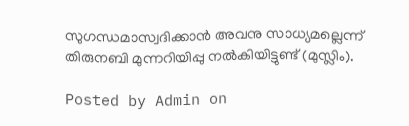സുഗന്ധമാസ്വദിക്കാന്‍ അവനു സാധ്യമല്ലെന്ന് തിരുനബി മുന്നറിയിപ്പു നല്‍കിയിട്ടുണ്ട് (മുസ്ലിം).

Posted by Admin on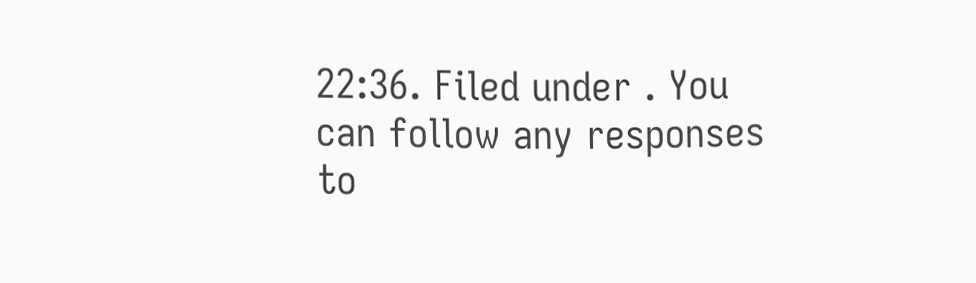22:36. Filed under . You can follow any responses to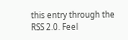this entry through the RSS 2.0. Feel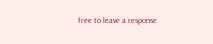free to leave a response